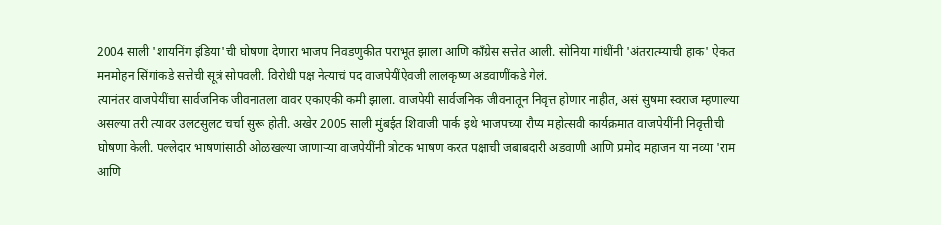2004 साली 'शायनिंग इंडिया'ची घोषणा देणारा भाजप निवडणुकीत पराभूत झाला आणि काँग्रेस सत्तेत आली. सोनिया गांधींनी 'अंतरात्म्याची हाक' ऐकत मनमोहन सिंगांकडे सत्तेची सूत्रं सोपवली. विरोधी पक्ष नेत्याचं पद वाजपेयींऐवजी लालकृष्ण अडवाणींकडे गेलं.
त्यानंतर वाजपेयींचा सार्वजनिक जीवनातला वावर एकाएकी कमी झाला. वाजपेयी सार्वजनिक जीवनातून निवृत्त होणार नाहीत, असं सुषमा स्वराज म्हणाल्या असल्या तरी त्यावर उलटसुलट चर्चा सुरू होती. अखेर 2005 साली मुंबईत शिवाजी पार्क इथे भाजपच्या रौप्य महोत्सवी कार्यक्रमात वाजपेयींनी निवृत्तीची घोषणा केली. पल्लेदार भाषणांसाठी ओळखल्या जाणाऱ्या वाजपेयींनी त्रोटक भाषण करत पक्षाची जबाबदारी अडवाणी आणि प्रमोद महाजन या नव्या 'राम आणि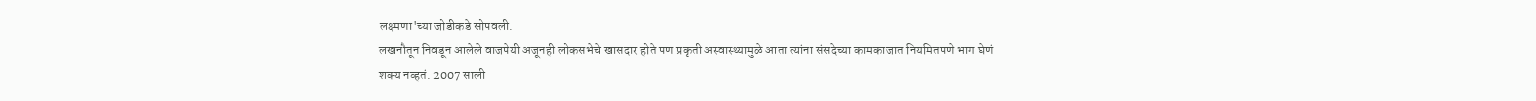लक्ष्मणा'च्या जोडीकडे सोपवली.
लखनौतून निवडून आलेले वाजपेयी अजूनही लोकसभेचे खासदार होते पण प्रकृती अस्वास्थ्यामुळे आता त्यांना संसदेच्या कामकाजात नियमितपणे भाग घेणं शक्य नव्हतं. 2007 साली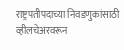राष्ट्रपतीपदाच्या निवडणुकांसाठी व्हीलचेअरवरून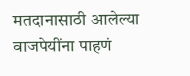मतदानासाठी आलेल्या वाजपेयींना पाहणं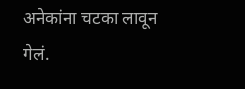अनेकांना चटका लावून गेलं.